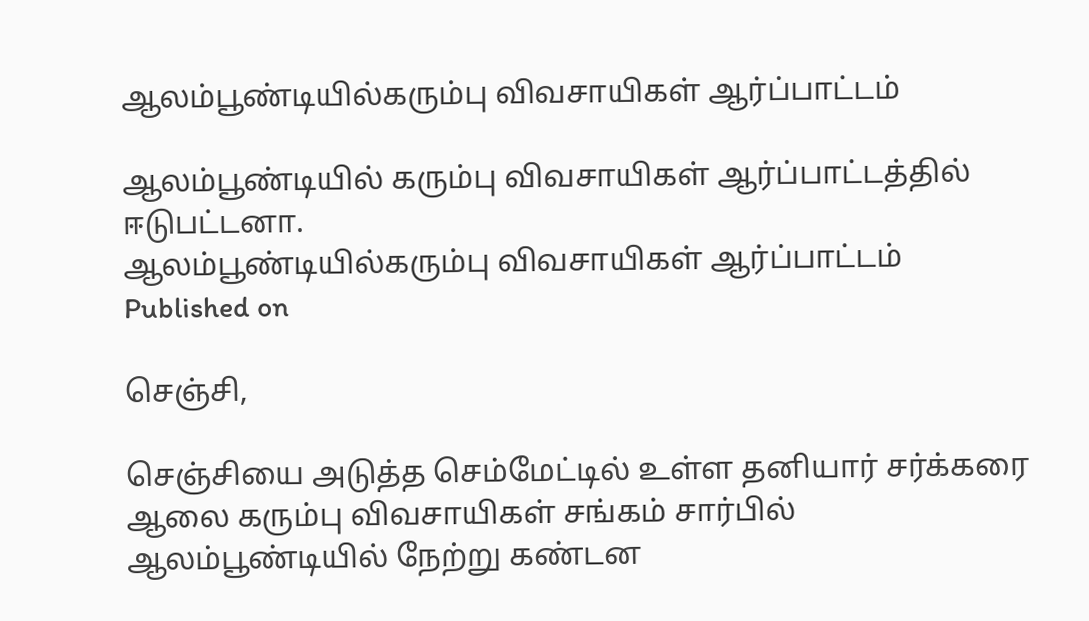ஆலம்பூண்டியில்கரும்பு விவசாயிகள் ஆர்ப்பாட்டம்

ஆலம்பூண்டியில் கரும்பு விவசாயிகள் ஆர்ப்பாட்டத்தில் ஈடுபட்டனா.
ஆலம்பூண்டியில்கரும்பு விவசாயிகள் ஆர்ப்பாட்டம்
Published on

செஞ்சி,

செஞ்சியை அடுத்த செம்மேட்டில் உள்ள தனியார் சர்க்கரை ஆலை கரும்பு விவசாயிகள் சங்கம் சார்பில் ஆலம்பூண்டியில் நேற்று கண்டன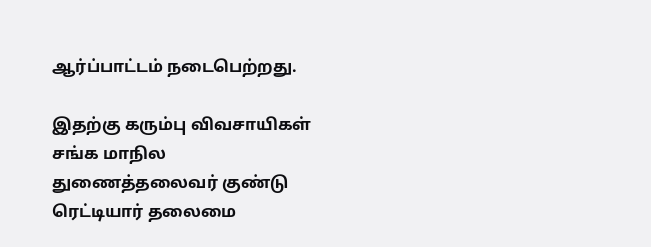ஆர்ப்பாட்டம் நடைபெற்றது.

இதற்கு கரும்பு விவசாயிகள் சங்க மாநில துணைத்தலைவர் குண்டு ரெட்டியார் தலைமை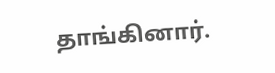தாங்கினார்.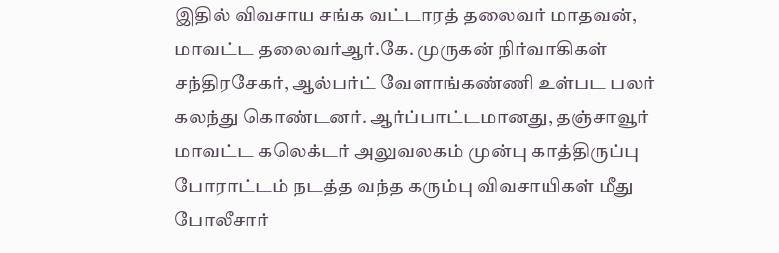இதில் விவசாய சங்க வட்டாரத் தலைவர் மாதவன், மாவட்ட தலைவர்ஆர்.கே. முருகன் நிர்வாகிகள் சந்திரசேகர், ஆல்பர்ட் வேளாங்கண்ணி உள்பட பலர் கலந்து கொண்டனர். ஆர்ப்பாட்டமானது, தஞ்சாவூர் மாவட்ட கலெக்டர் அலுவலகம் முன்பு காத்திருப்பு போராட்டம் நடத்த வந்த கரும்பு விவசாயிகள் மீது போலீசார்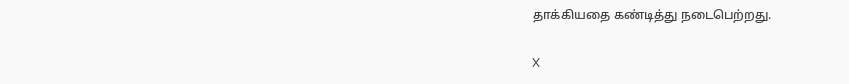தாக்கியதை கண்டித்து நடைபெற்றது.

X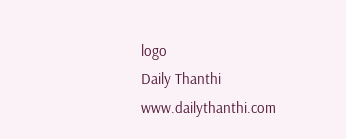logo
Daily Thanthi
www.dailythanthi.com